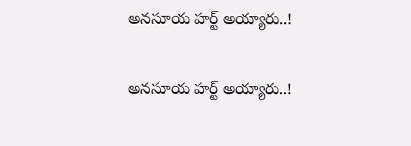అనసూయ హర్ట్ అయ్యారు..!

అనసూయ హర్ట్ అయ్యారు..!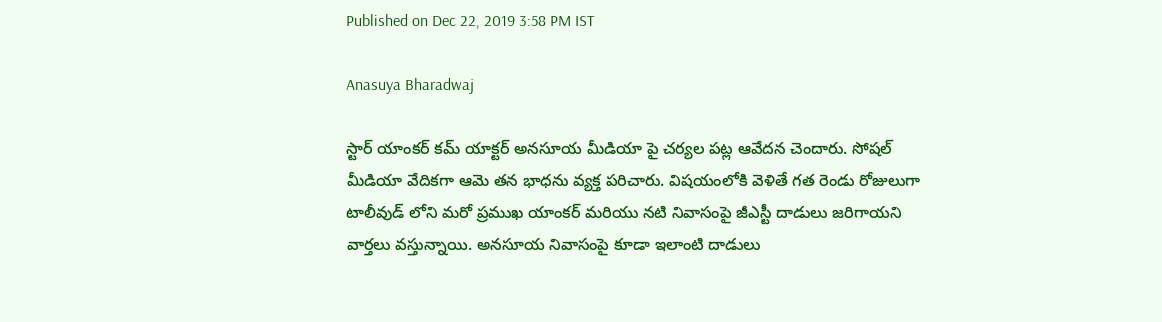Published on Dec 22, 2019 3:58 PM IST

Anasuya Bharadwaj

స్టార్ యాంకర్ కమ్ యాక్టర్ అనసూయ మీడియా పై చర్యల పట్ల ఆవేదన చెందారు. సోషల్ మీడియా వేదికగా ఆమె తన భాధను వ్యక్త పరిచారు. విషయంలోకి వెళితే గత రెండు రోజులుగా టాలీవుడ్ లోని మరో ప్రముఖ యాంకర్ మరియు నటి నివాసంపై జీఎస్టీ దాడులు జరిగాయని వార్తలు వస్తున్నాయి. అనసూయ నివాసంపై కూడా ఇలాంటి దాడులు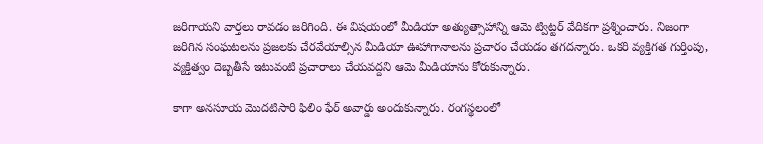జరిగాయని వార్తలు రావడం జరిగింది. ఈ విషయంలో మీడియా అత్యుత్సాహాన్ని ఆమె ట్విట్టర్ వేదికగా ప్రశ్నించారు. నిజంగా జరిగిన సంఘటలను ప్రజలకు చేరవేయాల్సిన మీడియా ఊహాగానాలను ప్రచారం చేయడం తగదన్నారు. ఒకరి వ్యక్తిగత గుర్తింపు, వ్యక్తిత్వం దెబ్బతీసే ఇటువంటి ప్రచారాలు చేయవద్దని ఆమె మీడియాను కోరుకున్నారు.

కాగా అనసూయ మొదటిసారి ఫిలిం ఫేర్ అవార్డు అందుకున్నారు. రంగస్థలంలో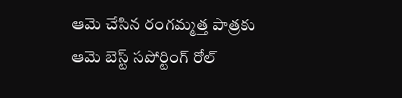ఆమె చేసిన రంగమ్మత్త పాత్రకు ఆమె బెస్ట్ సపోర్టింగ్ రోల్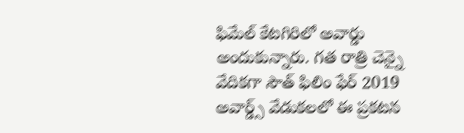ఫిమేల్ కేటగిరిలో అవార్డు అందుకున్నారు. గత రాత్రి చెన్నై వేదికగా సౌత్ ఫిలిం ఫేర్ 2019 అవార్డ్స్ వేడుకలలో ఈ ప్రకటన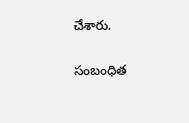చేశారు.

సంబంధిత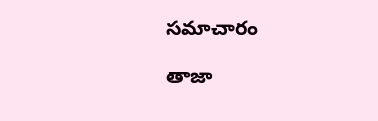సమాచారం

తాజా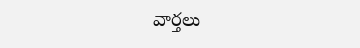వార్తలు